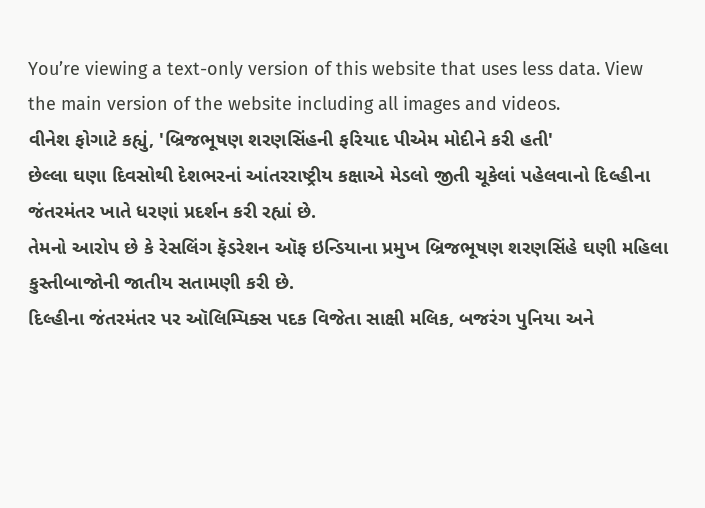You’re viewing a text-only version of this website that uses less data. View the main version of the website including all images and videos.
વીનેશ ફોગાટે કહ્યું, 'બ્રિજભૂષણ શરણસિંહની ફરિયાદ પીએમ મોદીને કરી હતી'
છેલ્લા ઘણા દિવસોથી દેશભરનાં આંતરરાષ્ટ્રીય કક્ષાએ મેડલો જીતી ચૂકેલાં પહેલવાનો દિલ્હીના જંતરમંતર ખાતે ધરણાં પ્રદર્શન કરી રહ્યાં છે.
તેમનો આરોપ છે કે રેસલિંગ ફૅડરેશન ઑફ ઇન્ડિયાના પ્રમુખ બ્રિજભૂષણ શરણસિંહે ઘણી મહિલા કુસ્તીબાજોની જાતીય સતામણી કરી છે.
દિલ્હીના જંતરમંતર પર ઑલિમ્પિક્સ પદક વિજેતા સાક્ષી મલિક, બજરંગ પુનિયા અને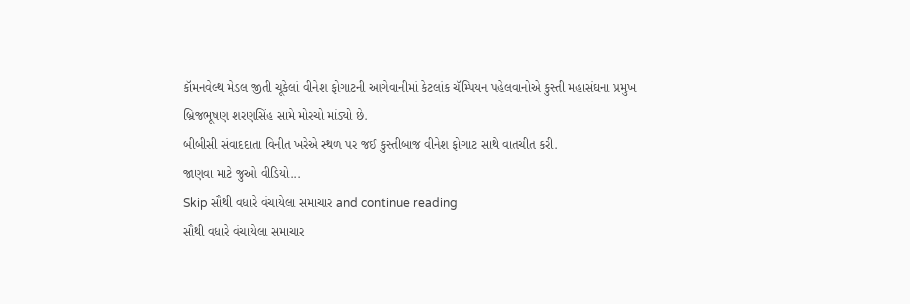કૉમનવેલ્થ મેડલ જીતી ચૂકેલાં વીનેશ ફોગાટની આગેવાનીમાં કેટલાંક ચૅમ્પિયન પહેલવાનોએ કુસ્તી મહાસંઘના પ્રમુખ બ્રિજભૂષણ શરણસિંહ સામે મોરચો માંડ્યો છે.
બીબીસી સંવાદદાતા વિનીત ખરેએ સ્થળ પર જઈ કુસ્તીબાજ વીનેશ ફોગાટ સાથે વાતચીત કરી.
જાણવા માટે જુઓ વીડિયો...
Skip સૌથી વધારે વંચાયેલા સમાચાર and continue reading
સૌથી વધારે વંચાયેલા સમાચાર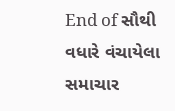End of સૌથી વધારે વંચાયેલા સમાચાર